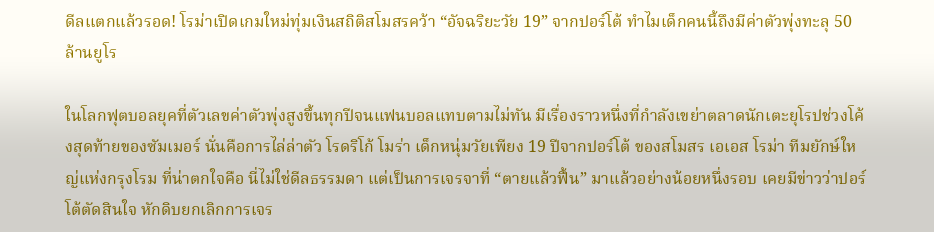ดีลแตกแล้วรอด! โรม่าเปิดเกมใหม่ทุ่มเงินสถิติสโมสรคว้า “อัจฉริยะวัย 19” จากปอร์โต้ ทำไมเด็กคนนี้ถึงมีค่าตัวพุ่งทะลุ 50 ล้านยูโร

ในโลกฟุตบอลยุคที่ตัวเลขค่าตัวพุ่งสูงขึ้นทุกปีจนแฟนบอลแทบตามไม่ทัน มีเรื่องราวหนึ่งที่กำลังเขย่าตลาดนักเตะยุโรปช่วงโค้งสุดท้ายของซัมเมอร์ นั่นคือการไล่ล่าตัว โรดริโก้ โมร่า เด็กหนุ่มวัยเพียง 19 ปีจากปอร์โต้ ของสโมสร เอเอส โรม่า ทีมยักษ์ใหญ่แห่งกรุงโรม ที่น่าตกใจคือ นี่ไม่ใช่ดีลธรรมดา แต่เป็นการเจรจาที่ “ตายแล้วฟื้น” มาแล้วอย่างน้อยหนึ่งรอบ เคยมีข่าวว่าปอร์โต้ตัดสินใจ หักดิบยกเลิกการเจร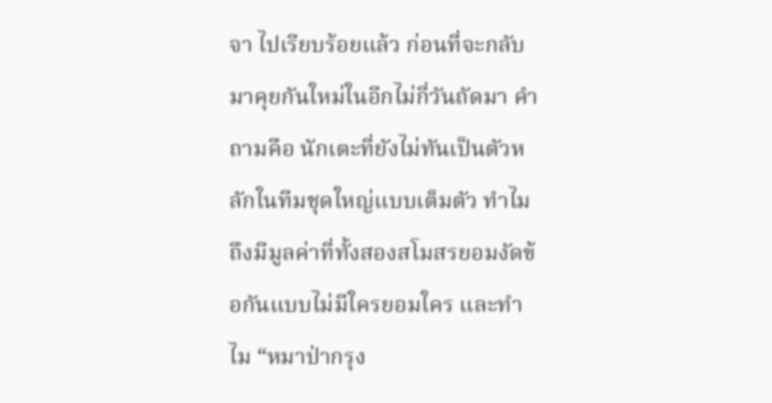จา ไปเรียบร้อยแล้ว ก่อนที่จะกลับมาคุยกันใหม่ในอีกไม่กี่วันถัดมา คำถามคือ นักเตะที่ยังไม่ทันเป็นตัวหลักในทีมชุดใหญ่แบบเต็มตัว ทำไมถึงมีมูลค่าที่ทั้งสองสโมสรยอมงัดข้อกันแบบไม่มีใครยอมใคร และทำไม “หมาป่ากรุง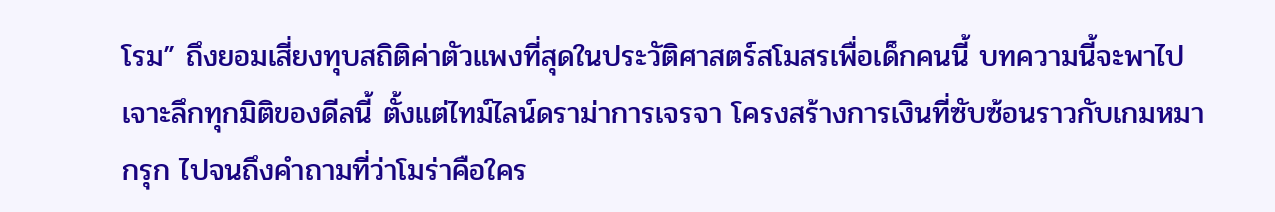โรม” ถึงยอมเสี่ยงทุบสถิติค่าตัวแพงที่สุดในประวัติศาสตร์สโมสรเพื่อเด็กคนนี้ บทความนี้จะพาไปเจาะลึกทุกมิติของดีลนี้ ตั้งแต่ไทม์ไลน์ดราม่าการเจรจา โครงสร้างการเงินที่ซับซ้อนราวกับเกมหมากรุก ไปจนถึงคำถามที่ว่าโมร่าคือใคร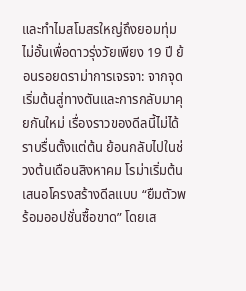และทำไมสโมสรใหญ่ถึงยอมทุ่มไม่อั้นเพื่อดาวรุ่งวัยเพียง 19 ปี ย้อนรอยดราม่าการเจรจา: จากจุดเริ่มต้นสู่ทางตันและการกลับมาคุยกันใหม่ เรื่องราวของดีลนี้ไม่ได้ราบรื่นตั้งแต่ต้น ย้อนกลับไปในช่วงต้นเดือนสิงหาคม โรม่าเริ่มต้นเสนอโครงสร้างดีลแบบ “ยืมตัวพร้อมออปชั่นซื้อขาด” โดยเส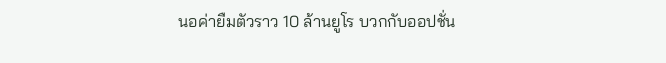นอค่ายืมตัวราว 10 ล้านยูโร บวกกับออปชั่น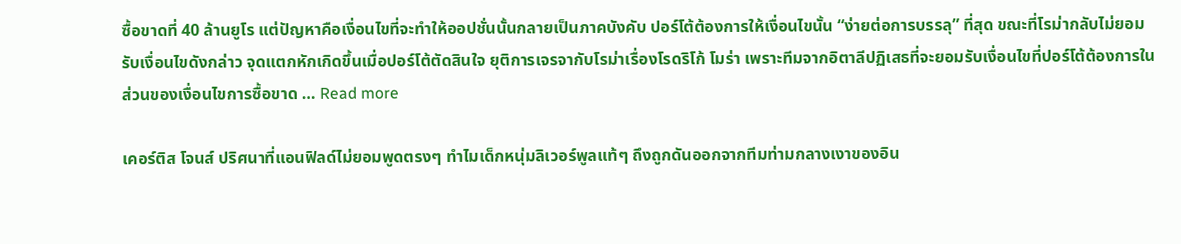ซื้อขาดที่ 40 ล้านยูโร แต่ปัญหาคือเงื่อนไขที่จะทำให้ออปชั่นนั้นกลายเป็นภาคบังคับ ปอร์โต้ต้องการให้เงื่อนไขนั้น “ง่ายต่อการบรรลุ” ที่สุด ขณะที่โรม่ากลับไม่ยอมรับเงื่อนไขดังกล่าว จุดแตกหักเกิดขึ้นเมื่อปอร์โต้ตัดสินใจ ยุติการเจรจากับโรม่าเรื่องโรดริโก้ โมร่า เพราะทีมจากอิตาลีปฏิเสธที่จะยอมรับเงื่อนไขที่ปอร์โต้ต้องการในส่วนของเงื่อนไขการซื้อขาด … Read more

เคอร์ติส โจนส์ ปริศนาที่แอนฟิลด์ไม่ยอมพูดตรงๆ ทำไมเด็กหนุ่มลิเวอร์พูลแท้ๆ ถึงถูกดันออกจากทีมท่ามกลางเงาของอิน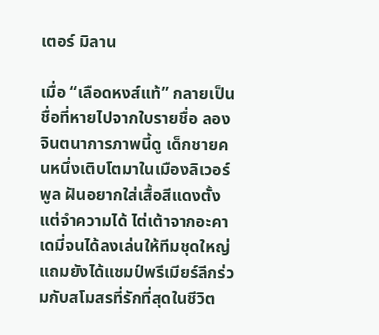เตอร์ มิลาน

เมื่อ “เลือดหงส์แท้” กลายเป็นชื่อที่หายไปจากใบรายชื่อ ลองจินตนาการภาพนี้ดู เด็กชายคนหนึ่งเติบโตมาในเมืองลิเวอร์พูล ฝันอยากใส่เสื้อสีแดงตั้งแต่จำความได้ ไต่เต้าจากอะคาเดมี่จนได้ลงเล่นให้ทีมชุดใหญ่ แถมยังได้แชมป์พรีเมียร์ลีกร่วมกับสโมสรที่รักที่สุดในชีวิต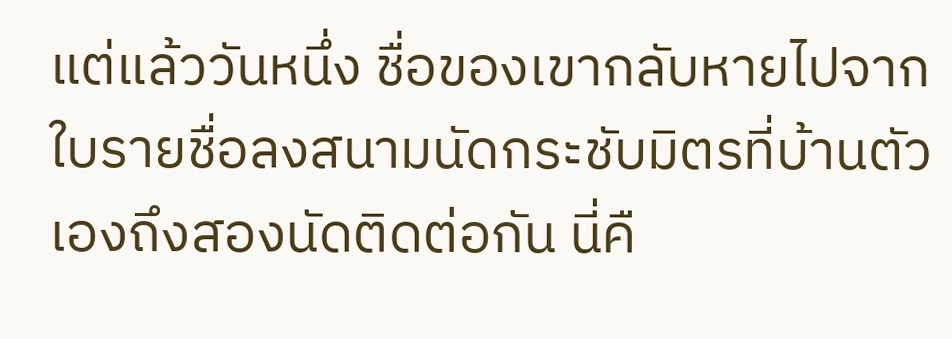แต่แล้ววันหนึ่ง ชื่อของเขากลับหายไปจากใบรายชื่อลงสนามนัดกระชับมิตรที่บ้านตัวเองถึงสองนัดติดต่อกัน นี่คื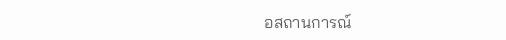อสถานการณ์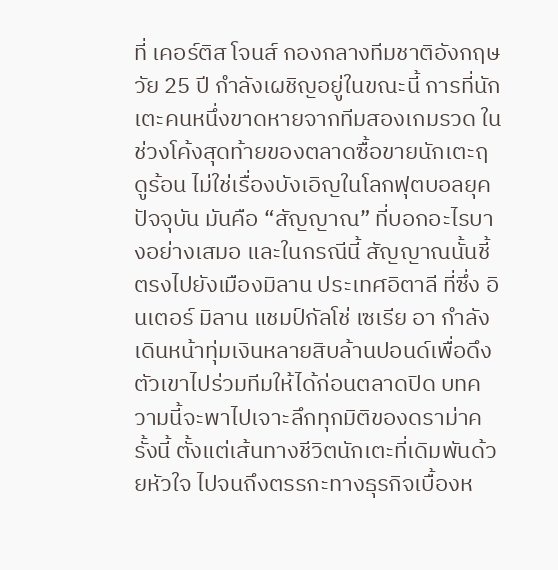ที่ เคอร์ติส โจนส์ กองกลางทีมชาติอังกฤษวัย 25 ปี กำลังเผชิญอยู่ในขณะนี้ การที่นักเตะคนหนึ่งขาดหายจากทีมสองเกมรวด ในช่วงโค้งสุดท้ายของตลาดซื้อขายนักเตะฤดูร้อน ไม่ใช่เรื่องบังเอิญในโลกฟุตบอลยุคปัจจุบัน มันคือ “สัญญาณ” ที่บอกอะไรบางอย่างเสมอ และในกรณีนี้ สัญญาณนั้นชี้ตรงไปยังเมืองมิลาน ประเทศอิตาลี ที่ซึ่ง อินเตอร์ มิลาน แชมป์กัลโช่ เซเรีย อา กำลังเดินหน้าทุ่มเงินหลายสิบล้านปอนด์เพื่อดึงตัวเขาไปร่วมทีมให้ได้ก่อนตลาดปิด บทความนี้จะพาไปเจาะลึกทุกมิติของดราม่าครั้งนี้ ตั้งแต่เส้นทางชีวิตนักเตะที่เดิมพันด้วยหัวใจ ไปจนถึงตรรกะทางธุรกิจเบื้องห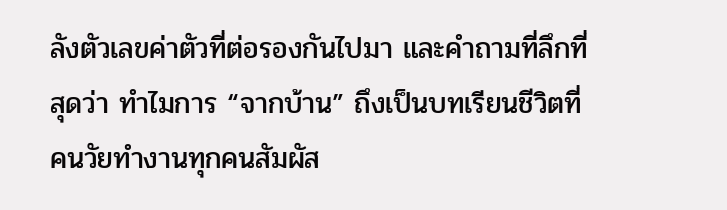ลังตัวเลขค่าตัวที่ต่อรองกันไปมา และคำถามที่ลึกที่สุดว่า ทำไมการ “จากบ้าน” ถึงเป็นบทเรียนชีวิตที่คนวัยทำงานทุกคนสัมผัส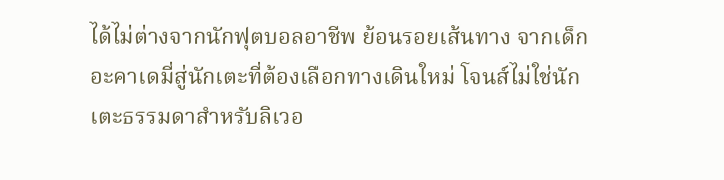ได้ไม่ต่างจากนักฟุตบอลอาชีพ ย้อนรอยเส้นทาง จากเด็กอะคาเดมี่สู่นักเตะที่ต้องเลือกทางเดินใหม่ โจนส์ไม่ใช่นักเตะธรรมดาสำหรับลิเวอ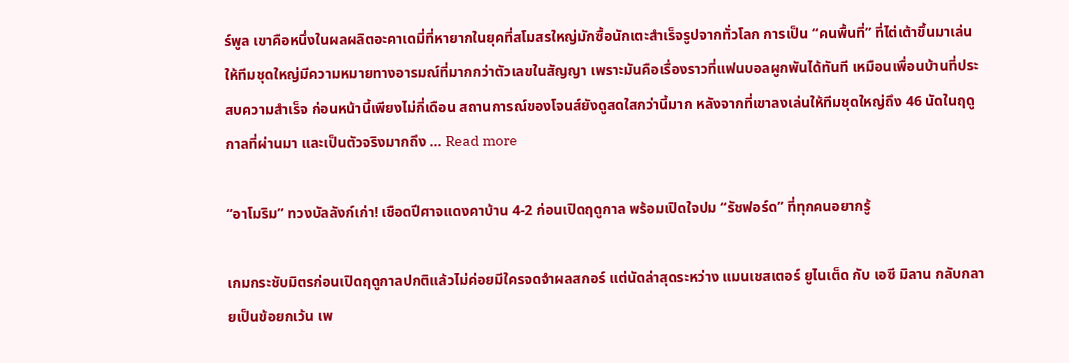ร์พูล เขาคือหนึ่งในผลผลิตอะคาเดมี่ที่หายากในยุคที่สโมสรใหญ่มักซื้อนักเตะสำเร็จรูปจากทั่วโลก การเป็น “คนพื้นที่” ที่ไต่เต้าขึ้นมาเล่นให้ทีมชุดใหญ่มีความหมายทางอารมณ์ที่มากกว่าตัวเลขในสัญญา เพราะมันคือเรื่องราวที่แฟนบอลผูกพันได้ทันที เหมือนเพื่อนบ้านที่ประสบความสำเร็จ ก่อนหน้านี้เพียงไม่กี่เดือน สถานการณ์ของโจนส์ยังดูสดใสกว่านี้มาก หลังจากที่เขาลงเล่นให้ทีมชุดใหญ่ถึง 46 นัดในฤดูกาลที่ผ่านมา และเป็นตัวจริงมากถึง … Read more

“อาโมริม” ทวงบัลลังก์เก่า! เชือดปีศาจแดงคาบ้าน 4-2 ก่อนเปิดฤดูกาล พร้อมเปิดใจปม “รัชฟอร์ด” ที่ทุกคนอยากรู้

เกมกระชับมิตรก่อนเปิดฤดูกาลปกติแล้วไม่ค่อยมีใครจดจำผลสกอร์ แต่นัดล่าสุดระหว่าง แมนเชสเตอร์ ยูไนเต็ด กับ เอซี มิลาน กลับกลายเป็นข้อยกเว้น เพ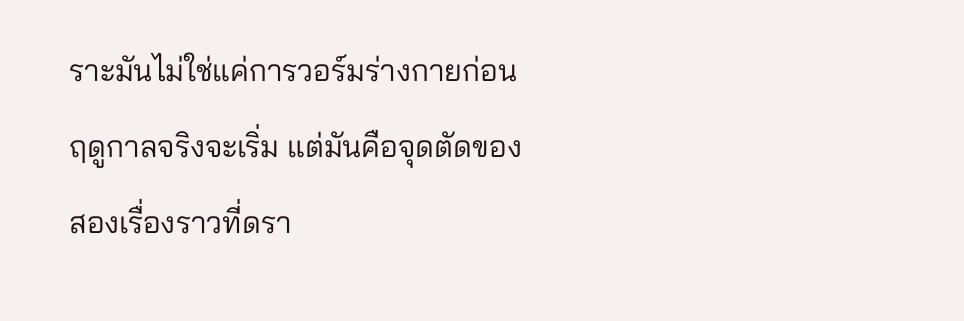ราะมันไม่ใช่แค่การวอร์มร่างกายก่อนฤดูกาลจริงจะเริ่ม แต่มันคือจุดตัดของสองเรื่องราวที่ดรา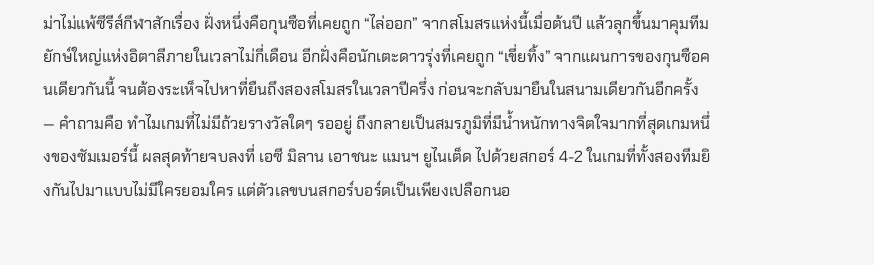ม่าไม่แพ้ซีรีส์กีฬาสักเรื่อง ฝั่งหนึ่งคือกุนซือที่เคยถูก “ไล่ออก” จากสโมสรแห่งนี้เมื่อต้นปี แล้วลุกขึ้นมาคุมทีมยักษ์ใหญ่แห่งอิตาลีภายในเวลาไม่กี่เดือน อีกฝั่งคือนักเตะดาวรุ่งที่เคยถูก “เขี่ยทิ้ง” จากแผนการของกุนซือคนเดียวกันนี้ จนต้องระเห็จไปหาที่ยืนถึงสองสโมสรในเวลาปีครึ่ง ก่อนจะกลับมายืนในสนามเดียวกันอีกครั้ง — คำถามคือ ทำไมเกมที่ไม่มีถ้วยรางวัลใดๆ รออยู่ ถึงกลายเป็นสมรภูมิที่มีน้ำหนักทางจิตใจมากที่สุดเกมหนึ่งของซัมเมอร์นี้ ผลสุดท้ายจบลงที่ เอซี มิลาน เอาชนะ แมนฯ ยูไนเต็ด ไปด้วยสกอร์ 4-2 ในเกมที่ทั้งสองทีมยิงกันไปมาแบบไม่มีใครยอมใคร แต่ตัวเลขบนสกอร์บอร์ดเป็นเพียงเปลือกนอ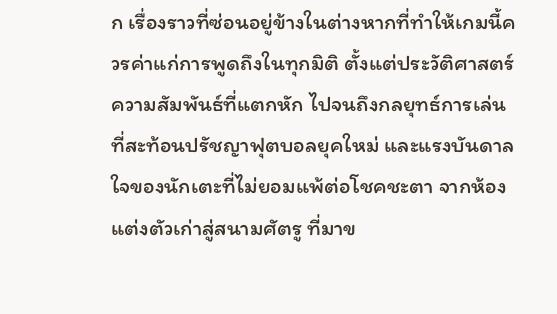ก เรื่องราวที่ซ่อนอยู่ข้างในต่างหากที่ทำให้เกมนี้ควรค่าแก่การพูดถึงในทุกมิติ ตั้งแต่ประวัติศาสตร์ความสัมพันธ์ที่แตกหัก ไปจนถึงกลยุทธ์การเล่นที่สะท้อนปรัชญาฟุตบอลยุคใหม่ และแรงบันดาลใจของนักเตะที่ไม่ยอมแพ้ต่อโชคชะตา จากห้องแต่งตัวเก่าสู่สนามศัตรู ที่มาข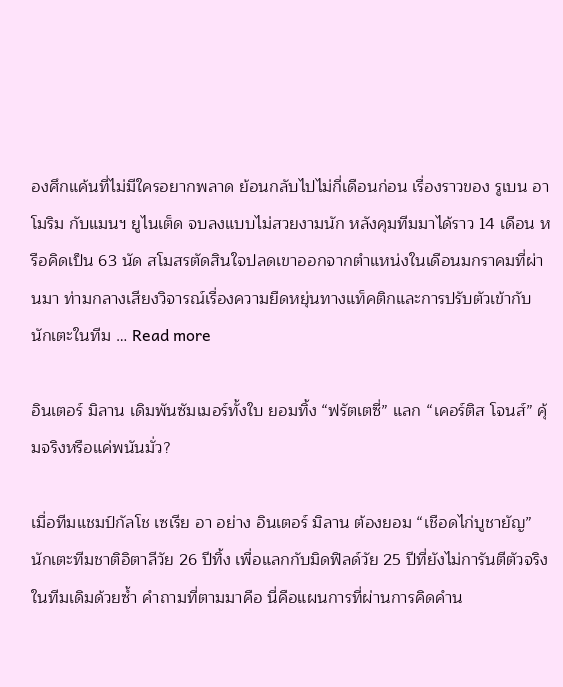องศึกแค้นที่ไม่มีใครอยากพลาด ย้อนกลับไปไม่กี่เดือนก่อน เรื่องราวของ รูเบน อาโมริม กับแมนฯ ยูไนเต็ด จบลงแบบไม่สวยงามนัก หลังคุมทีมมาได้ราว 14 เดือน หรือคิดเป็น 63 นัด สโมสรตัดสินใจปลดเขาออกจากตำแหน่งในเดือนมกราคมที่ผ่านมา ท่ามกลางเสียงวิจารณ์เรื่องความยืดหยุ่นทางแท็คติกและการปรับตัวเข้ากับนักเตะในทีม … Read more

อินเตอร์ มิลาน เดิมพันซัมเมอร์ทั้งใบ ยอมทิ้ง “ฟรัตเตซี่” แลก “เคอร์ติส โจนส์” คุ้มจริงหรือแค่พนันมั่ว?

เมื่อทีมแชมป์กัลโช เซเรีย อา อย่าง อินเตอร์ มิลาน ต้องยอม “เชือดไก่บูชายัญ” นักเตะทีมชาติอิตาลีวัย 26 ปีทิ้ง เพื่อแลกกับมิดฟิลด์วัย 25 ปีที่ยังไม่การันตีตัวจริงในทีมเดิมด้วยซ้ำ คำถามที่ตามมาคือ นี่คือแผนการที่ผ่านการคิดคำน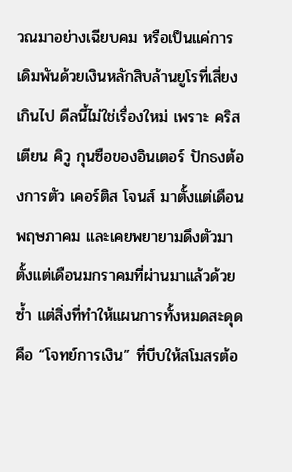วณมาอย่างเฉียบคม หรือเป็นแค่การเดิมพันด้วยเงินหลักสิบล้านยูโรที่เสี่ยงเกินไป ดีลนี้ไม่ใช่เรื่องใหม่ เพราะ คริสเตียน คิวู กุนซือของอินเตอร์ ปักธงต้องการตัว เคอร์ติส โจนส์ มาตั้งแต่เดือนพฤษภาคม และเคยพยายามดึงตัวมาตั้งแต่เดือนมกราคมที่ผ่านมาแล้วด้วยซ้ำ แต่สิ่งที่ทำให้แผนการทั้งหมดสะดุดคือ “โจทย์การเงิน” ที่บีบให้สโมสรต้อ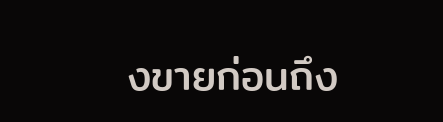งขายก่อนถึง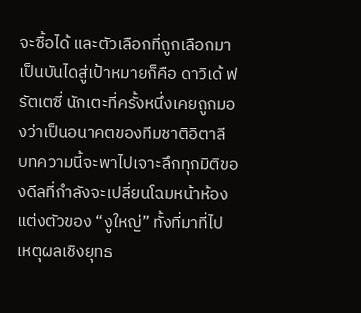จะซื้อได้ และตัวเลือกที่ถูกเลือกมาเป็นบันไดสู่เป้าหมายก็คือ ดาวิเด้ ฟรัตเตซี่ นักเตะที่ครั้งหนึ่งเคยถูกมองว่าเป็นอนาคตของทีมชาติอิตาลี บทความนี้จะพาไปเจาะลึกทุกมิติของดีลที่กำลังจะเปลี่ยนโฉมหน้าห้องแต่งตัวของ “งูใหญ่” ทั้งที่มาที่ไป เหตุผลเชิงยุทธ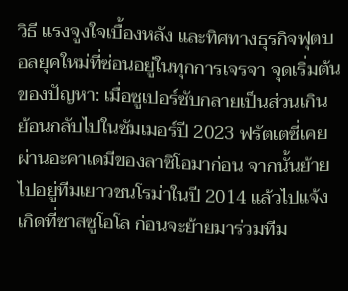วิธี แรงจูงใจเบื้องหลัง และทิศทางธุรกิจฟุตบอลยุคใหม่ที่ซ่อนอยู่ในทุกการเจรจา จุดเริ่มต้นของปัญหา: เมื่อซูเปอร์ซับกลายเป็นส่วนเกิน ย้อนกลับไปในซัมเมอร์ปี 2023 ฟรัตเตซี่เคยผ่านอะคาเดมีของลาซิโอมาก่อน จากนั้นย้ายไปอยู่ทีมเยาวชนโรม่าในปี 2014 แล้วไปแจ้งเกิดที่ซาสซูโอโล ก่อนจะย้ายมาร่วมทีม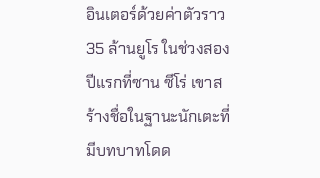อินเตอร์ด้วยค่าตัวราว 35 ล้านยูโร ในช่วงสองปีแรกที่ซาน ซีโร่ เขาสร้างชื่อในฐานะนักเตะที่มีบทบาทโดด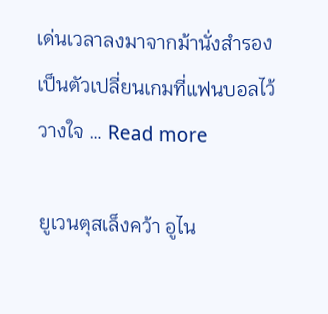เด่นเวลาลงมาจากม้านั่งสำรอง เป็นตัวเปลี่ยนเกมที่แฟนบอลไว้วางใจ … Read more

ยูเวนตุสเล็งคว้า อูไน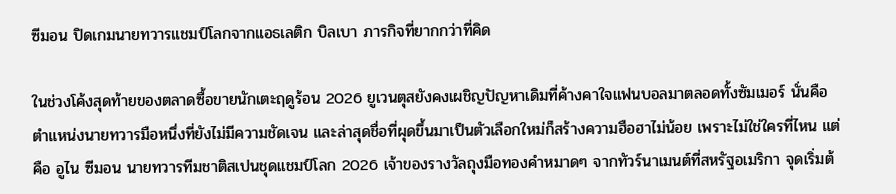ซีมอน ปิดเกมนายทวารแชมป์โลกจากแอธเลติก บิลเบา ภารกิจที่ยากกว่าที่คิด

ในช่วงโค้งสุดท้ายของตลาดซื้อขายนักเตะฤดูร้อน 2026 ยูเวนตุสยังคงเผชิญปัญหาเดิมที่ค้างคาใจแฟนบอลมาตลอดทั้งซัมเมอร์ นั่นคือตำแหน่งนายทวารมือหนึ่งที่ยังไม่มีความชัดเจน และล่าสุดชื่อที่ผุดขึ้นมาเป็นตัวเลือกใหม่ก็สร้างความฮือฮาไม่น้อย เพราะไม่ใช่ใครที่ไหน แต่คือ อูไน ซีมอน นายทวารทีมชาติสเปนชุดแชมป์โลก 2026 เจ้าของรางวัลถุงมือทองคำหมาดๆ จากทัวร์นาเมนต์ที่สหรัฐอเมริกา จุดเริ่มต้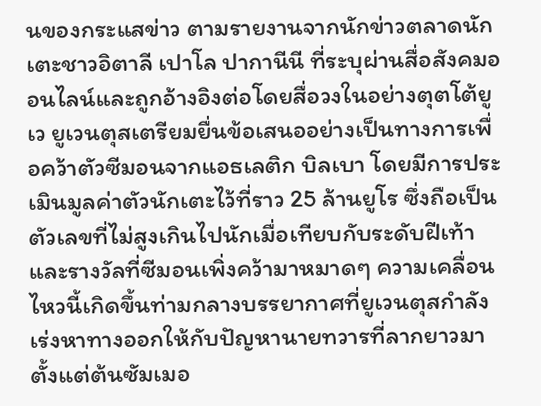นของกระแสข่าว ตามรายงานจากนักข่าวตลาดนักเตะชาวอิตาลี เปาโล ปากานีนี ที่ระบุผ่านสื่อสังคมออนไลน์และถูกอ้างอิงต่อโดยสื่อวงในอย่างตุตโต้ยูเว ยูเวนตุสเตรียมยื่นข้อเสนออย่างเป็นทางการเพื่อคว้าตัวซีมอนจากแอธเลติก บิลเบา โดยมีการประเมินมูลค่าตัวนักเตะไว้ที่ราว 25 ล้านยูโร ซึ่งถือเป็นตัวเลขที่ไม่สูงเกินไปนักเมื่อเทียบกับระดับฝีเท้าและรางวัลที่ซีมอนเพิ่งคว้ามาหมาดๆ ความเคลื่อนไหวนี้เกิดขึ้นท่ามกลางบรรยากาศที่ยูเวนตุสกำลังเร่งหาทางออกให้กับปัญหานายทวารที่ลากยาวมาตั้งแต่ต้นซัมเมอ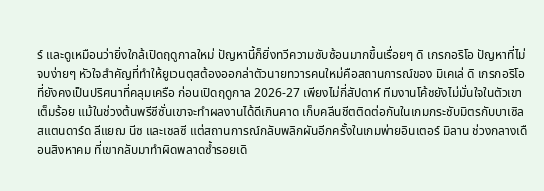ร์ และดูเหมือนว่ายิ่งใกล้เปิดฤดูกาลใหม่ ปัญหานี้ก็ยิ่งทวีความซับซ้อนมากขึ้นเรื่อยๆ ดิ เกรกอริโอ ปัญหาที่ไม่จบง่ายๆ หัวใจสำคัญที่ทำให้ยูเวนตุสต้องออกล่าตัวนายทวารคนใหม่คือสถานการณ์ของ มิเคเล่ ดิ เกรกอริโอ ที่ยังคงเป็นปริศนาที่คลุมเครือ ก่อนเปิดฤดูกาล 2026-27 เพียงไม่กี่สัปดาห์ ทีมงานโค้ชยังไม่มั่นใจในตัวเขาเต็มร้อย แม้ในช่วงต้นพรีซีซั่นเขาจะทำผลงานได้ดีเกินคาด เก็บคลีนชีตติดต่อกันในเกมกระชับมิตรกับบาเซิล สแตนดาร์ด ลีแยฌ นีซ และเชลซี แต่สถานการณ์กลับพลิกผันอีกครั้งในเกมพ่ายอินเตอร์ มิลาน ช่วงกลางเดือนสิงหาคม ที่เขากลับมาทำผิดพลาดซ้ำรอยเดิ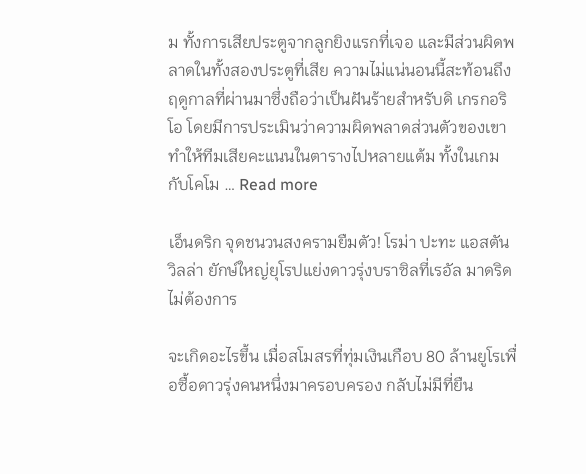ม ทั้งการเสียประตูจากลูกยิงแรกที่เจอ และมีส่วนผิดพลาดในทั้งสองประตูที่เสีย ความไม่แน่นอนนี้สะท้อนถึงฤดูกาลที่ผ่านมาซึ่งถือว่าเป็นฝันร้ายสำหรับดิ เกรกอริโอ โดยมีการประเมินว่าความผิดพลาดส่วนตัวของเขาทำให้ทีมเสียคะแนนในตารางไปหลายแต้ม ทั้งในเกมกับโคโม … Read more

เอ็นดริก จุดชนวนสงครามยืมตัว! โรม่า ปะทะ แอสตัน วิลล่า ยักษ์ใหญ่ยุโรปแย่งดาวรุ่งบราซิลที่เรอัล มาดริดไม่ต้องการ

จะเกิดอะไรขึ้น เมื่อสโมสรที่ทุ่มเงินเกือบ 80 ล้านยูโรเพื่อซื้อดาวรุ่งคนหนึ่งมาครอบครอง กลับไม่มีที่ยืน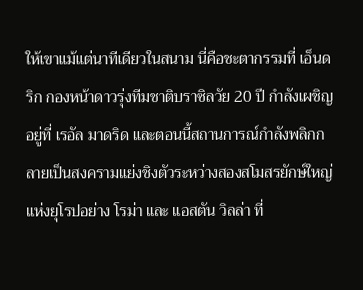ให้เขาแม้แต่นาทีเดียวในสนาม นี่คือชะตากรรมที่ เอ็นดริก กองหน้าดาวรุ่งทีมชาติบราซิลวัย 20 ปี กำลังเผชิญอยู่ที่ เรอัล มาดริด และตอนนี้สถานการณ์กำลังพลิกกลายเป็นสงครามแย่งชิงตัวระหว่างสองสโมสรยักษ์ใหญ่แห่งยุโรปอย่าง โรม่า และ แอสตัน วิลล่า ที่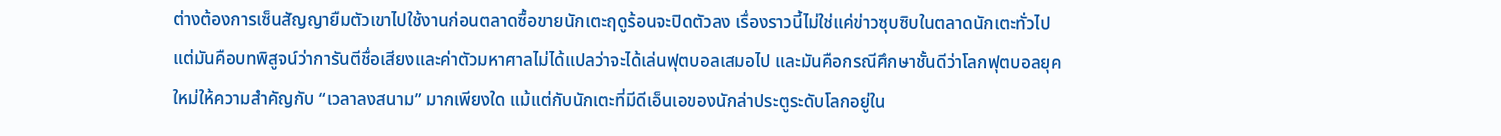ต่างต้องการเซ็นสัญญายืมตัวเขาไปใช้งานก่อนตลาดซื้อขายนักเตะฤดูร้อนจะปิดตัวลง เรื่องราวนี้ไม่ใช่แค่ข่าวซุบซิบในตลาดนักเตะทั่วไป แต่มันคือบทพิสูจน์ว่าการันตีชื่อเสียงและค่าตัวมหาศาลไม่ได้แปลว่าจะได้เล่นฟุตบอลเสมอไป และมันคือกรณีศึกษาชั้นดีว่าโลกฟุตบอลยุคใหม่ให้ความสำคัญกับ “เวลาลงสนาม” มากเพียงใด แม้แต่กับนักเตะที่มีดีเอ็นเอของนักล่าประตูระดับโลกอยู่ใน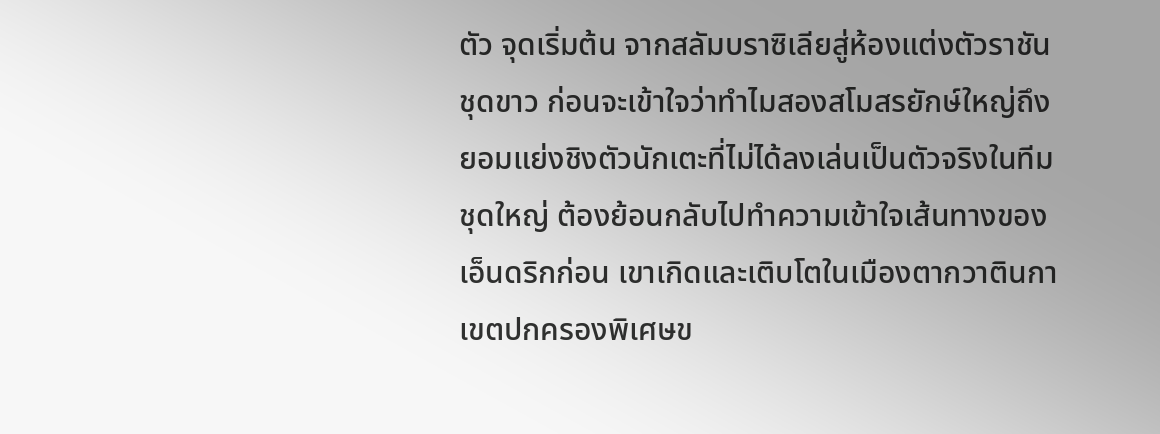ตัว จุดเริ่มต้น จากสลัมบราซิเลียสู่ห้องแต่งตัวราชันชุดขาว ก่อนจะเข้าใจว่าทำไมสองสโมสรยักษ์ใหญ่ถึงยอมแย่งชิงตัวนักเตะที่ไม่ได้ลงเล่นเป็นตัวจริงในทีมชุดใหญ่ ต้องย้อนกลับไปทำความเข้าใจเส้นทางของเอ็นดริกก่อน เขาเกิดและเติบโตในเมืองตากวาตินกา เขตปกครองพิเศษข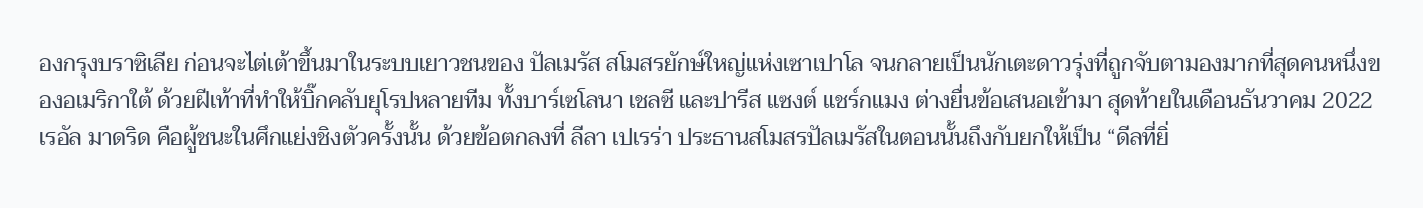องกรุงบราซิเลีย ก่อนจะไต่เต้าขึ้นมาในระบบเยาวชนของ ปัลเมรัส สโมสรยักษ์ใหญ่แห่งเซาเปาโล จนกลายเป็นนักเตะดาวรุ่งที่ถูกจับตามองมากที่สุดคนหนึ่งของอเมริกาใต้ ด้วยฝีเท้าที่ทำให้บิ๊กคลับยุโรปหลายทีม ทั้งบาร์เซโลนา เชลซี และปารีส แซงต์ แชร์กแมง ต่างยื่นข้อเสนอเข้ามา สุดท้ายในเดือนธันวาคม 2022 เรอัล มาดริด คือผู้ชนะในศึกแย่งชิงตัวครั้งนั้น ด้วยข้อตกลงที่ ลีลา เปเรร่า ประธานสโมสรปัลเมรัสในตอนนั้นถึงกับยกให้เป็น “ดีลที่ยิ่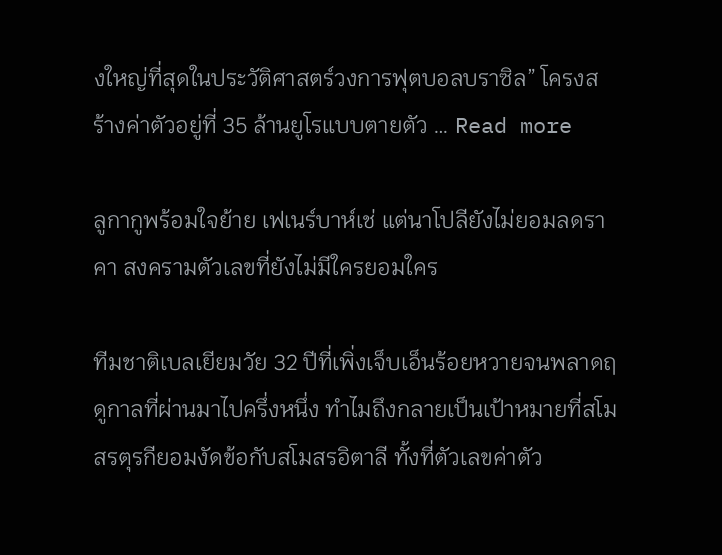งใหญ่ที่สุดในประวัติศาสตร์วงการฟุตบอลบราซิล” โครงสร้างค่าตัวอยู่ที่ 35 ล้านยูโรแบบตายตัว … Read more

ลูกากูพร้อมใจย้าย เฟเนร์บาห์เช่ แต่นาโปลียังไม่ยอมลดราคา สงครามตัวเลขที่ยังไม่มีใครยอมใคร

ทีมชาติเบลเยียมวัย 32 ปีที่เพิ่งเจ็บเอ็นร้อยหวายจนพลาดฤดูกาลที่ผ่านมาไปครึ่งหนึ่ง ทำไมถึงกลายเป็นเป้าหมายที่สโมสรตุรกียอมงัดข้อกับสโมสรอิตาลี ทั้งที่ตัวเลขค่าตัว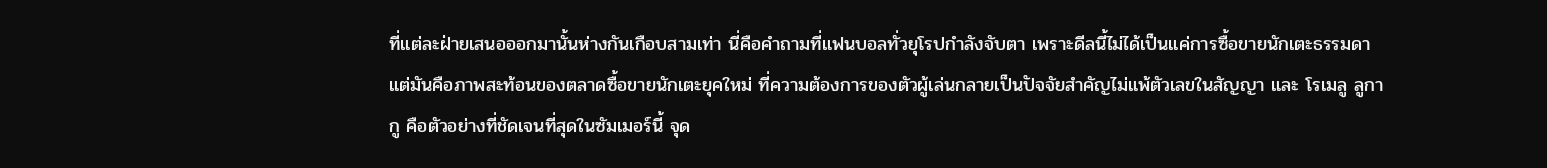ที่แต่ละฝ่ายเสนอออกมานั้นห่างกันเกือบสามเท่า นี่คือคำถามที่แฟนบอลทั่วยุโรปกำลังจับตา เพราะดีลนี้ไม่ได้เป็นแค่การซื้อขายนักเตะธรรมดา แต่มันคือภาพสะท้อนของตลาดซื้อขายนักเตะยุคใหม่ ที่ความต้องการของตัวผู้เล่นกลายเป็นปัจจัยสำคัญไม่แพ้ตัวเลขในสัญญา และ โรเมลู ลูกากู คือตัวอย่างที่ชัดเจนที่สุดในซัมเมอร์นี้ จุด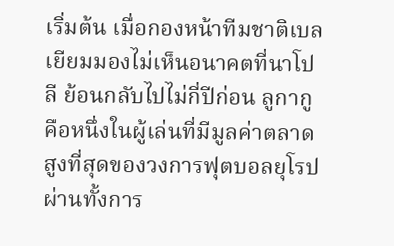เริ่มต้น เมื่อกองหน้าทีมชาติเบลเยียมมองไม่เห็นอนาคตที่นาโปลี ย้อนกลับไปไม่กี่ปีก่อน ลูกากู คือหนึ่งในผู้เล่นที่มีมูลค่าตลาดสูงที่สุดของวงการฟุตบอลยุโรป ผ่านทั้งการ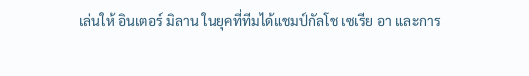เล่นให้ อินเตอร์ มิลาน ในยุคที่ทีมได้แชมป์กัลโช เซเรีย อา และการ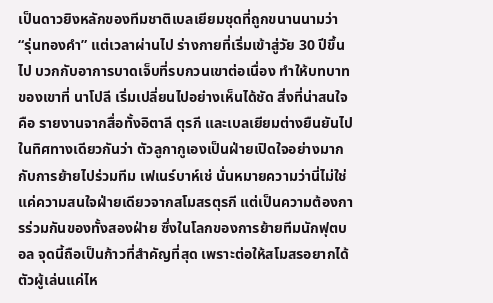เป็นดาวยิงหลักของทีมชาติเบลเยียมชุดที่ถูกขนานนามว่า “รุ่นทองคำ” แต่เวลาผ่านไป ร่างกายที่เริ่มเข้าสู่วัย 30 ปีขึ้นไป บวกกับอาการบาดเจ็บที่รบกวนเขาต่อเนื่อง ทำให้บทบาทของเขาที่ นาโปลี เริ่มเปลี่ยนไปอย่างเห็นได้ชัด สิ่งที่น่าสนใจคือ รายงานจากสื่อทั้งอิตาลี ตุรกี และเบลเยียมต่างยืนยันไปในทิศทางเดียวกันว่า ตัวลูกากูเองเป็นฝ่ายเปิดใจอย่างมากกับการย้ายไปร่วมทีม เฟเนร์บาห์เช่ นั่นหมายความว่านี่ไม่ใช่แค่ความสนใจฝ่ายเดียวจากสโมสรตุรกี แต่เป็นความต้องการร่วมกันของทั้งสองฝ่าย ซึ่งในโลกของการย้ายทีมนักฟุตบอล จุดนี้ถือเป็นก้าวที่สำคัญที่สุด เพราะต่อให้สโมสรอยากได้ตัวผู้เล่นแค่ไห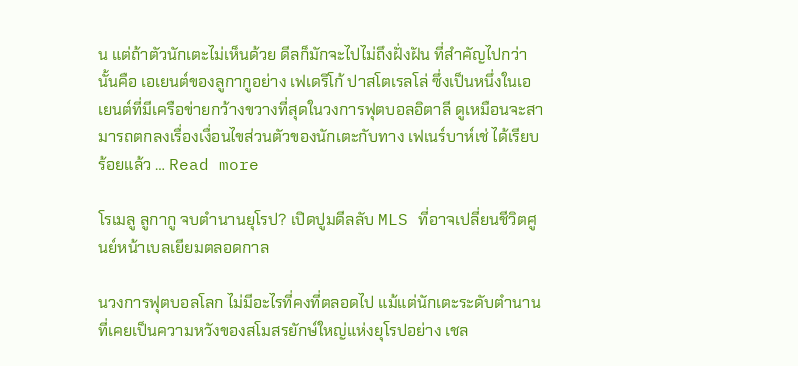น แต่ถ้าตัวนักเตะไม่เห็นด้วย ดีลก็มักจะไปไม่ถึงฝั่งฝัน ที่สำคัญไปกว่านั้นคือ เอเยนต์ของลูกากูอย่าง เฟเดริโก้ ปาสโตเรลโล่ ซึ่งเป็นหนึ่งในเอเยนต์ที่มีเครือข่ายกว้างขวางที่สุดในวงการฟุตบอลอิตาลี ดูเหมือนจะสามารถตกลงเรื่องเงื่อนไขส่วนตัวของนักเตะกับทาง เฟเนร์บาห์เช่ ได้เรียบร้อยแล้ว … Read more

โรเมลู ลูกากู จบตำนานยุโรป? เปิดปูมดีลลับ MLS ที่อาจเปลี่ยนชีวิตศูนย์หน้าเบลเยียมตลอดกาล

นวงการฟุตบอลโลก ไม่มีอะไรที่คงที่ตลอดไป แม้แต่นักเตะระดับตำนานที่เคยเป็นความหวังของสโมสรยักษ์ใหญ่แห่งยุโรปอย่าง เชล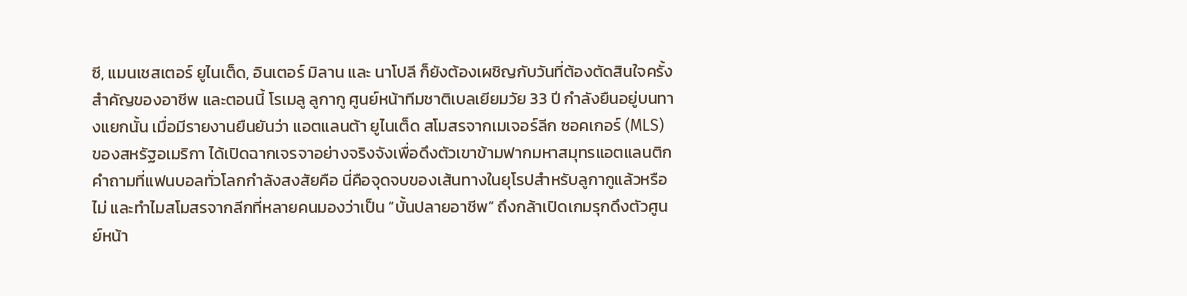ซี, แมนเชสเตอร์ ยูไนเต็ด, อินเตอร์ มิลาน และ นาโปลี ก็ยังต้องเผชิญกับวันที่ต้องตัดสินใจครั้งสำคัญของอาชีพ และตอนนี้ โรเมลู ลูกากู ศูนย์หน้าทีมชาติเบลเยียมวัย 33 ปี กำลังยืนอยู่บนทางแยกนั้น เมื่อมีรายงานยืนยันว่า แอตแลนต้า ยูไนเต็ด สโมสรจากเมเจอร์ลีก ซอคเกอร์ (MLS) ของสหรัฐอเมริกา ได้เปิดฉากเจรจาอย่างจริงจังเพื่อดึงตัวเขาข้ามฟากมหาสมุทรแอตแลนติก คำถามที่แฟนบอลทั่วโลกกำลังสงสัยคือ นี่คือจุดจบของเส้นทางในยุโรปสำหรับลูกากูแล้วหรือไม่ และทำไมสโมสรจากลีกที่หลายคนมองว่าเป็น “บั้นปลายอาชีพ” ถึงกล้าเปิดเกมรุกดึงตัวศูนย์หน้า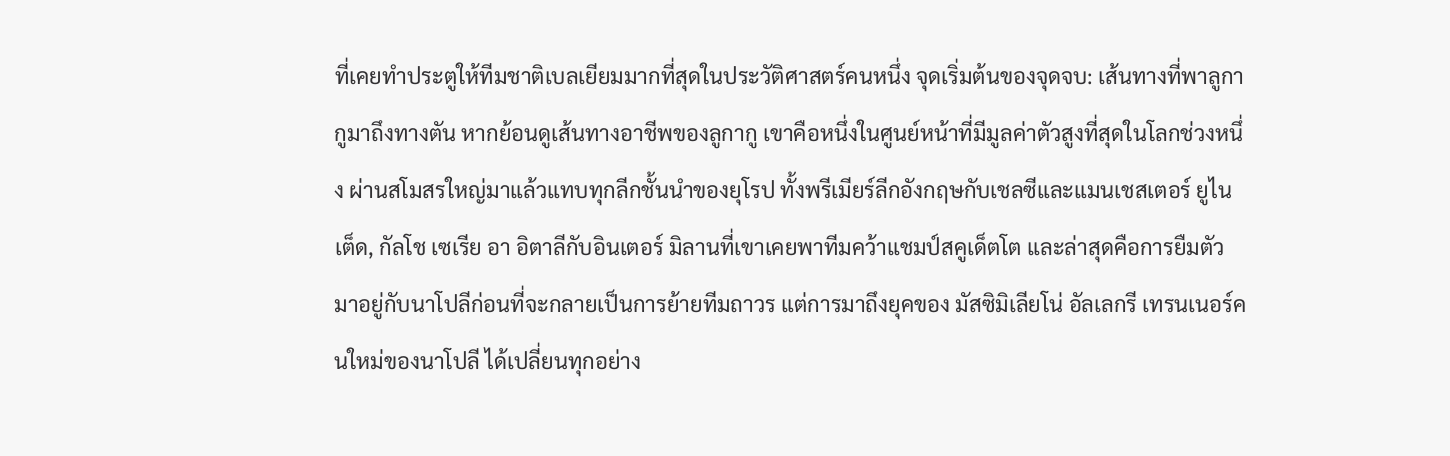ที่เคยทำประตูให้ทีมชาติเบลเยียมมากที่สุดในประวัติศาสตร์คนหนึ่ง จุดเริ่มต้นของจุดจบ: เส้นทางที่พาลูกากูมาถึงทางตัน หากย้อนดูเส้นทางอาชีพของลูกากู เขาคือหนึ่งในศูนย์หน้าที่มีมูลค่าตัวสูงที่สุดในโลกช่วงหนึ่ง ผ่านสโมสรใหญ่มาแล้วแทบทุกลีกชั้นนำของยุโรป ทั้งพรีเมียร์ลีกอังกฤษกับเชลซีและแมนเชสเตอร์ ยูไนเต็ด, กัลโช เซเรีย อา อิตาลีกับอินเตอร์ มิลานที่เขาเคยพาทีมคว้าแชมป์สคูเด็ตโต และล่าสุดคือการยืมตัวมาอยู่กับนาโปลีก่อนที่จะกลายเป็นการย้ายทีมถาวร แต่การมาถึงยุคของ มัสซิมิเลียโน่ อัลเลกรี เทรนเนอร์คนใหม่ของนาโปลี ได้เปลี่ยนทุกอย่าง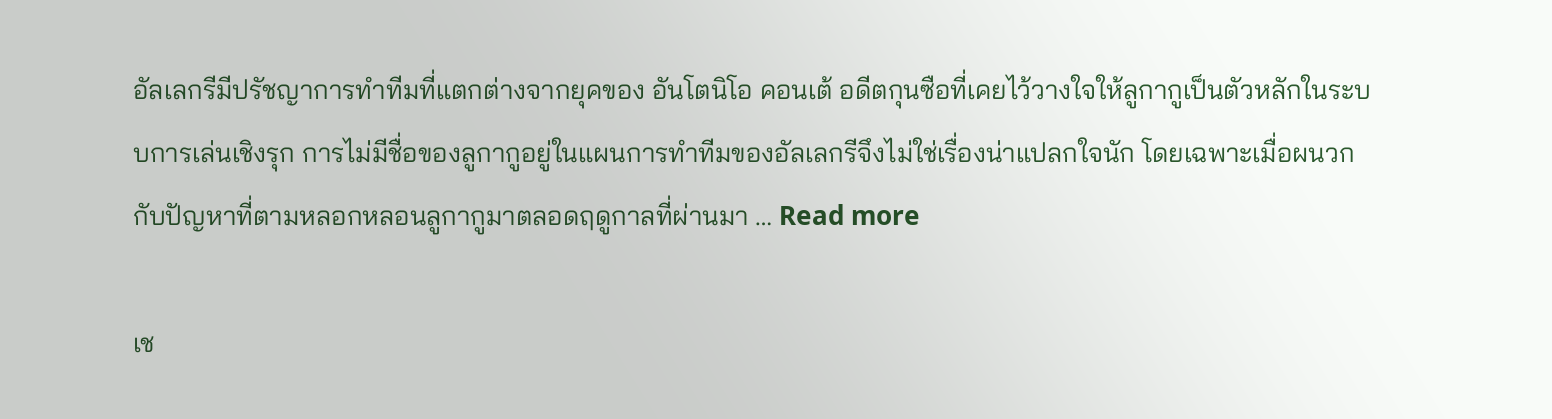อัลเลกรีมีปรัชญาการทำทีมที่แตกต่างจากยุคของ อันโตนิโอ คอนเต้ อดีตกุนซือที่เคยไว้วางใจให้ลูกากูเป็นตัวหลักในระบบการเล่นเชิงรุก การไม่มีชื่อของลูกากูอยู่ในแผนการทำทีมของอัลเลกรีจึงไม่ใช่เรื่องน่าแปลกใจนัก โดยเฉพาะเมื่อผนวกกับปัญหาที่ตามหลอกหลอนลูกากูมาตลอดฤดูกาลที่ผ่านมา … Read more

เช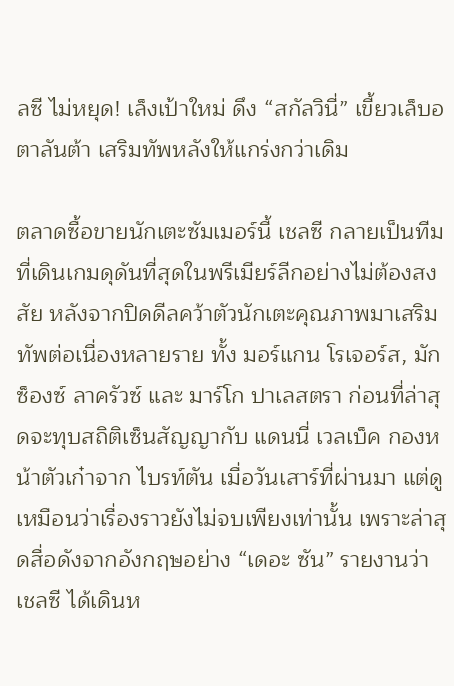ลซี ไม่หยุด! เล็งเป้าใหม่ ดึง “สกัลวินี่” เขี้ยวเล็บอตาลันต้า เสริมทัพหลังให้แกร่งกว่าเดิม

ตลาดซื้อขายนักเตะซัมเมอร์นี้ เชลซี กลายเป็นทีมที่เดินเกมดุดันที่สุดในพรีเมียร์ลีกอย่างไม่ต้องสงสัย หลังจากปิดดีลคว้าตัวนักเตะคุณภาพมาเสริมทัพต่อเนื่องหลายราย ทั้ง มอร์แกน โรเจอร์ส, มักซ็องซ์ ลาครัวซ์ และ มาร์โก ปาเลสตรา ก่อนที่ล่าสุดจะทุบสถิติเซ็นสัญญากับ แดนนี่ เวลเบ็ค กองหน้าตัวเก๋าจาก ไบรท์ตัน เมื่อวันเสาร์ที่ผ่านมา แต่ดูเหมือนว่าเรื่องราวยังไม่จบเพียงเท่านั้น เพราะล่าสุดสื่อดังจากอังกฤษอย่าง “เดอะ ซัน” รายงานว่า เชลซี ได้เดินห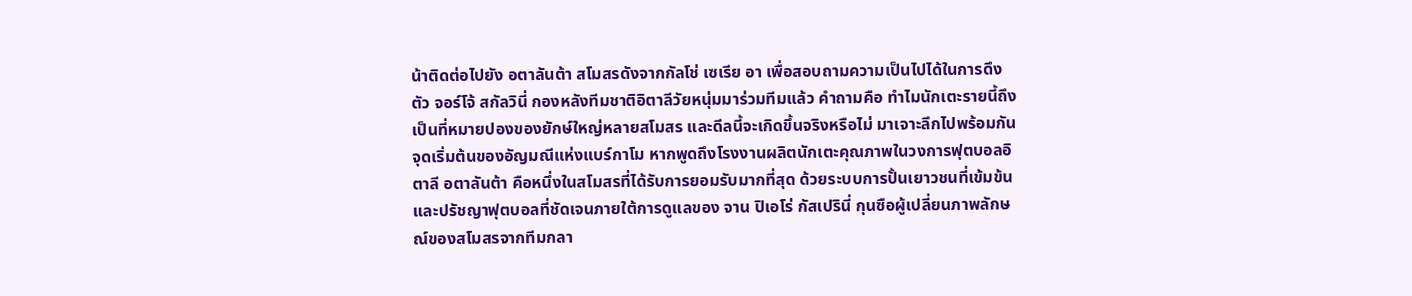น้าติดต่อไปยัง อตาลันต้า สโมสรดังจากกัลโช่ เซเรีย อา เพื่อสอบถามความเป็นไปได้ในการดึงตัว จอร์โจ้ สกัลวินี่ กองหลังทีมชาติอิตาลีวัยหนุ่มมาร่วมทีมแล้ว คำถามคือ ทำไมนักเตะรายนี้ถึงเป็นที่หมายปองของยักษ์ใหญ่หลายสโมสร และดีลนี้จะเกิดขึ้นจริงหรือไม่ มาเจาะลึกไปพร้อมกัน จุดเริ่มต้นของอัญมณีแห่งแบร์กาโม หากพูดถึงโรงงานผลิตนักเตะคุณภาพในวงการฟุตบอลอิตาลี อตาลันต้า คือหนึ่งในสโมสรที่ได้รับการยอมรับมากที่สุด ด้วยระบบการปั้นเยาวชนที่เข้มข้นและปรัชญาฟุตบอลที่ชัดเจนภายใต้การดูแลของ จาน ปิเอโร่ กัสเปรินี่ กุนซือผู้เปลี่ยนภาพลักษณ์ของสโมสรจากทีมกลา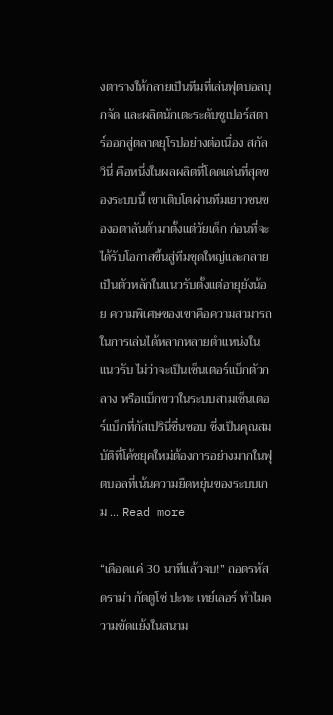งตารางให้กลายเป็นทีมที่เล่นฟุตบอลบุกจัด และผลิตนักเตะระดับซูเปอร์สตาร์ออกสู่ตลาดยุโรปอย่างต่อเนื่อง สกัลวินี่ คือหนึ่งในผลผลิตที่โดดเด่นที่สุดของระบบนี้ เขาเติบโตผ่านทีมเยาวชนของอตาลันต้ามาตั้งแต่วัยเด็ก ก่อนที่จะได้รับโอกาสขึ้นสู่ทีมชุดใหญ่และกลายเป็นตัวหลักในแนวรับตั้งแต่อายุยังน้อย ความพิเศษของเขาคือความสามารถในการเล่นได้หลากหลายตำแหน่งในแนวรับ ไม่ว่าจะเป็นเซ็นเตอร์แบ็กตัวกลาง หรือแบ็กขวาในระบบสามเซ็นเตอร์แบ็กที่กัสเปรินี่ชื่นชอบ ซึ่งเป็นคุณสมบัติที่โค้ชยุคใหม่ต้องการอย่างมากในฟุตบอลที่เน้นความยืดหยุ่นของระบบเกม … Read more

“เดือดแค่ 30 นาทีแล้วจบ!” ถอดรหัสดราม่า กัตตูโซ่ ปะทะ เทย์เลอร์ ทำไมความขัดแย้งในสนาม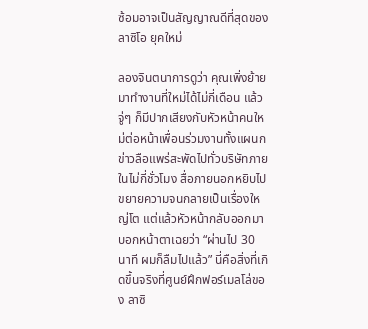ซ้อมอาจเป็นสัญญาณดีที่สุดของ ลาซิโอ ยุคใหม่

ลองจินตนาการดูว่า คุณเพิ่งย้ายมาทำงานที่ใหม่ได้ไม่กี่เดือน แล้วจู่ๆ ก็มีปากเสียงกับหัวหน้าคนใหม่ต่อหน้าเพื่อนร่วมงานทั้งแผนก ข่าวลือแพร่สะพัดไปทั่วบริษัทภายในไม่กี่ชั่วโมง สื่อภายนอกหยิบไปขยายความจนกลายเป็นเรื่องใหญ่โต แต่แล้วหัวหน้ากลับออกมาบอกหน้าตาเฉยว่า “ผ่านไป 30 นาที ผมก็ลืมไปแล้ว” นี่คือสิ่งที่เกิดขึ้นจริงที่ศูนย์ฝึกฟอร์เมลโล่ของ ลาซิ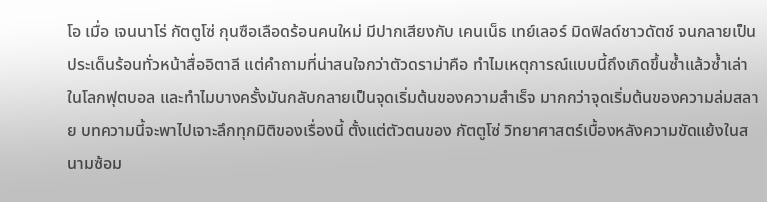โอ เมื่อ เจนนาโร่ กัตตูโซ่ กุนซือเลือดร้อนคนใหม่ มีปากเสียงกับ เคนเน็ธ เทย์เลอร์ มิดฟิลด์ชาวดัตช์ จนกลายเป็นประเด็นร้อนทั่วหน้าสื่ออิตาลี แต่คำถามที่น่าสนใจกว่าตัวดราม่าคือ ทำไมเหตุการณ์แบบนี้ถึงเกิดขึ้นซ้ำแล้วซ้ำเล่าในโลกฟุตบอล และทำไมบางครั้งมันกลับกลายเป็นจุดเริ่มต้นของความสำเร็จ มากกว่าจุดเริ่มต้นของความล่มสลาย บทความนี้จะพาไปเจาะลึกทุกมิติของเรื่องนี้ ตั้งแต่ตัวตนของ กัตตูโซ่ วิทยาศาสตร์เบื้องหลังความขัดแย้งในสนามซ้อม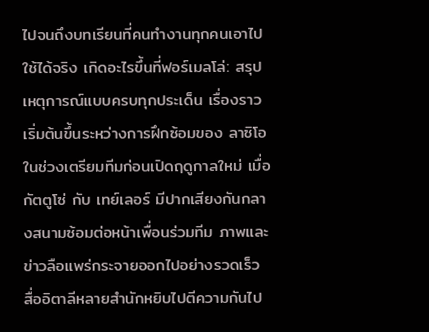ไปจนถึงบทเรียนที่คนทำงานทุกคนเอาไปใช้ได้จริง เกิดอะไรขึ้นที่ฟอร์เมลโล่: สรุปเหตุการณ์แบบครบทุกประเด็น เรื่องราวเริ่มต้นขึ้นระหว่างการฝึกซ้อมของ ลาซิโอ ในช่วงเตรียมทีมก่อนเปิดฤดูกาลใหม่ เมื่อ กัตตูโซ่ กับ เทย์เลอร์ มีปากเสียงกันกลางสนามซ้อมต่อหน้าเพื่อนร่วมทีม ภาพและข่าวลือแพร่กระจายออกไปอย่างรวดเร็ว สื่ออิตาลีหลายสำนักหยิบไปตีความกันไป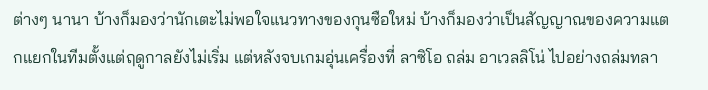ต่างๆ นานา บ้างก็มองว่านักเตะไม่พอใจแนวทางของกุนซือใหม่ บ้างก็มองว่าเป็นสัญญาณของความแตกแยกในทีมตั้งแต่ฤดูกาลยังไม่เริ่ม แต่หลังจบเกมอุ่นเครื่องที่ ลาซิโอ ถล่ม อาเวลลิโน่ ไปอย่างถล่มทลา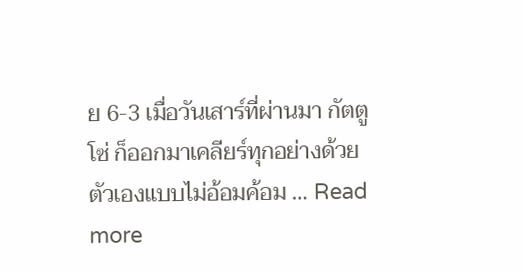ย 6-3 เมื่อวันเสาร์ที่ผ่านมา กัตตูโซ่ ก็ออกมาเคลียร์ทุกอย่างด้วยตัวเองแบบไม่อ้อมค้อม … Read more